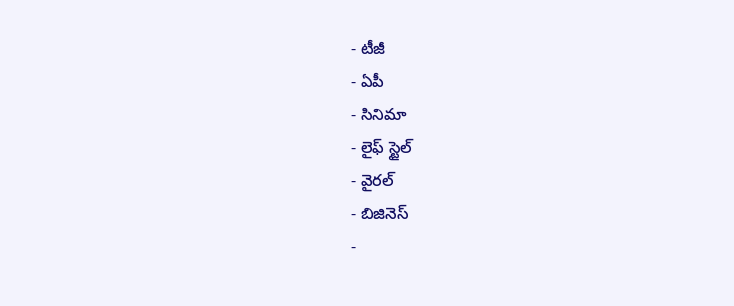- టీజీ
- ఏపీ
- సినిమా
- లైఫ్ స్టైల్
- వైరల్
- బిజినెస్
-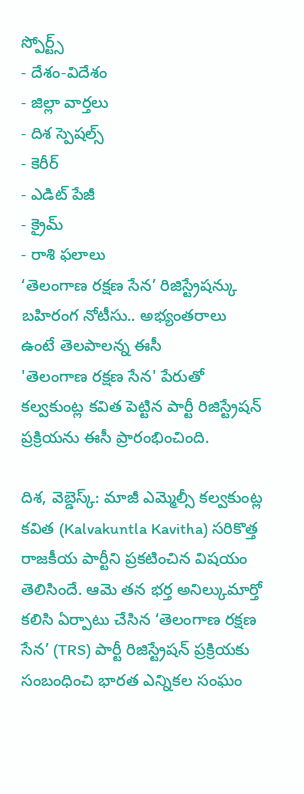స్పోర్ట్స్
- దేశం-విదేశం
- జిల్లా వార్తలు
- దిశ స్పెషల్స్
- కెరీర్
- ఎడిట్ పేజీ
- క్రైమ్
- రాశి ఫలాలు
‘తెలంగాణ రక్షణ సేన’ రిజిస్ట్రేషన్కు బహిరంగ నోటీసు.. అభ్యంతరాలు ఉంటే తెలపాలన్న ఈసీ
'తెలంగాణ రక్షణ సేన' పేరుతో కల్వకుంట్ల కవిత పెట్టిన పార్టీ రిజిస్ట్రేషన్ ప్రక్రియను ఈసీ ప్రారంభించింది.

దిశ, వెబ్డెస్క్: మాజీ ఎమ్మెల్సీ కల్వకుంట్ల కవిత (Kalvakuntla Kavitha) సరికొత్త రాజకీయ పార్టీని ప్రకటించిన విషయం తెలిసిందే. ఆమె తన భర్త అనిల్కుమార్తో కలిసి ఏర్పాటు చేసిన ‘తెలంగాణ రక్షణ సేన’ (TRS) పార్టీ రిజిస్ట్రేషన్ ప్రక్రియకు సంబంధించి భారత ఎన్నికల సంఘం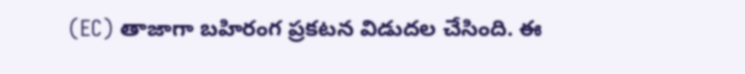(EC) తాజాగా బహిరంగ ప్రకటన విడుదల చేసింది. ఈ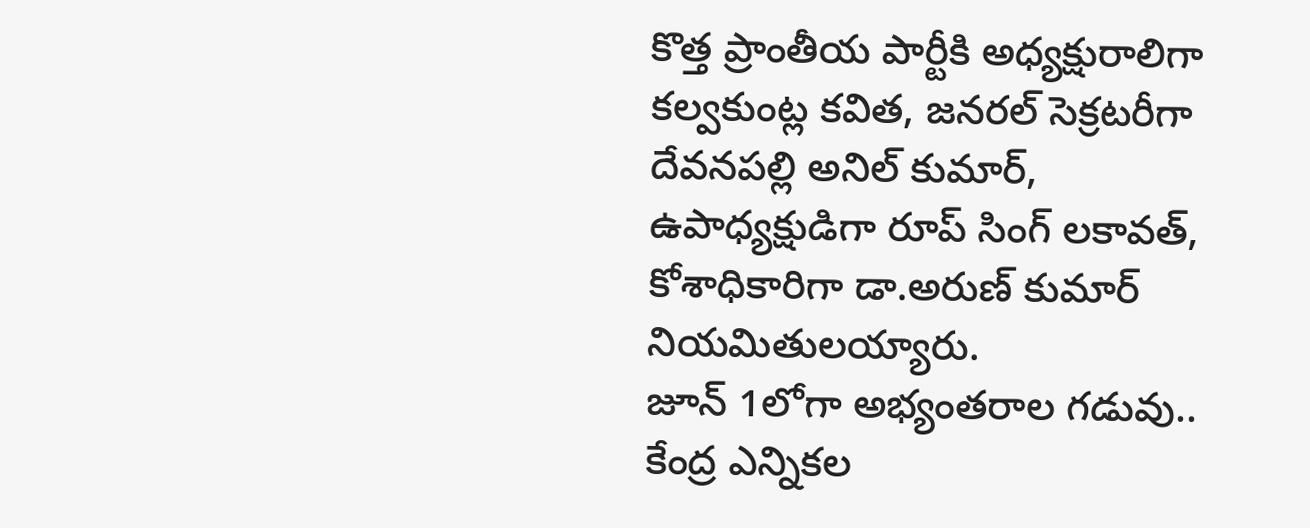కొత్త ప్రాంతీయ పార్టీకి అధ్యక్షురాలిగా కల్వకుంట్ల కవిత, జనరల్ సెక్రటరీగా దేవనపల్లి అనిల్ కుమార్, ఉపాధ్యక్షుడిగా రూప్ సింగ్ లకావత్, కోశాధికారిగా డా.అరుణ్ కుమార్ నియమితులయ్యారు.
జూన్ 1లోగా అభ్యంతరాల గడువు..
కేంద్ర ఎన్నికల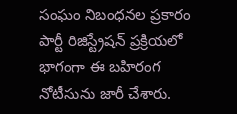సంఘం నిబంధనల ప్రకారం పార్టీ రిజిస్ట్రేషన్ ప్రక్రియలో భాగంగా ఈ బహిరంగ నోటీసును జారీ చేశారు.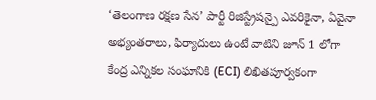‘తెలంగాణ రక్షణ సేన’ పార్టీ రిజిస్ట్రేషన్పై ఎవరికైనా, ఏవైనా అభ్యంతరాలు, ఫిర్యాదులు ఉంటే వాటిని జూన్ 1 లోగా కేంద్ర ఎన్నికల సంఘానికి (ECI) లిఖితపూర్వకంగా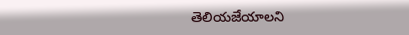తెలియజేయాలని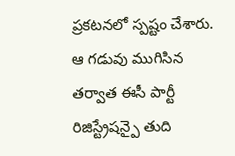ప్రకటనలో స్పష్టం చేశారు. ఆ గడువు ముగిసిన తర్వాత ఈసీ పార్టీ రిజిస్ట్రేషన్పై తుది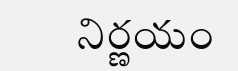నిర్ణయం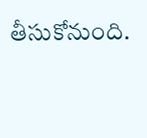తీసుకోనుంది.